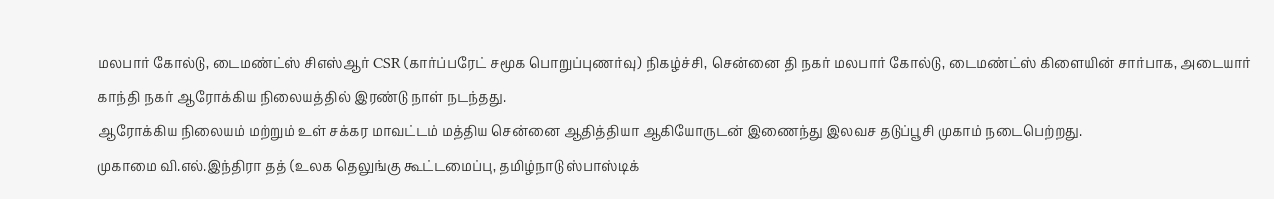மலபார் கோல்டு, டைமண்ட்ஸ் சிஎஸ்ஆர் CSR (கார்ப்பரேட் சமூக பொறுப்புணர்வு) நிகழ்ச்சி, சென்னை தி நகர் மலபார் கோல்டு, டைமண்ட்ஸ் கிளையின் சார்பாக, அடையார் காந்தி நகர் ஆரோக்கிய நிலையத்தில் இரண்டு நாள் நடந்தது.
ஆரோக்கிய நிலையம் மற்றும் உள் சக்கர மாவட்டம் மத்திய சென்னை ஆதித்தியா ஆகியோருடன் இணைந்து இலவச தடுப்பூசி முகாம் நடைபெற்றது.
முகாமை வி.எல்.இந்திரா தத் (உலக தெலுங்கு கூட்டமைப்பு, தமிழ்நாடு ஸ்பாஸ்டிக்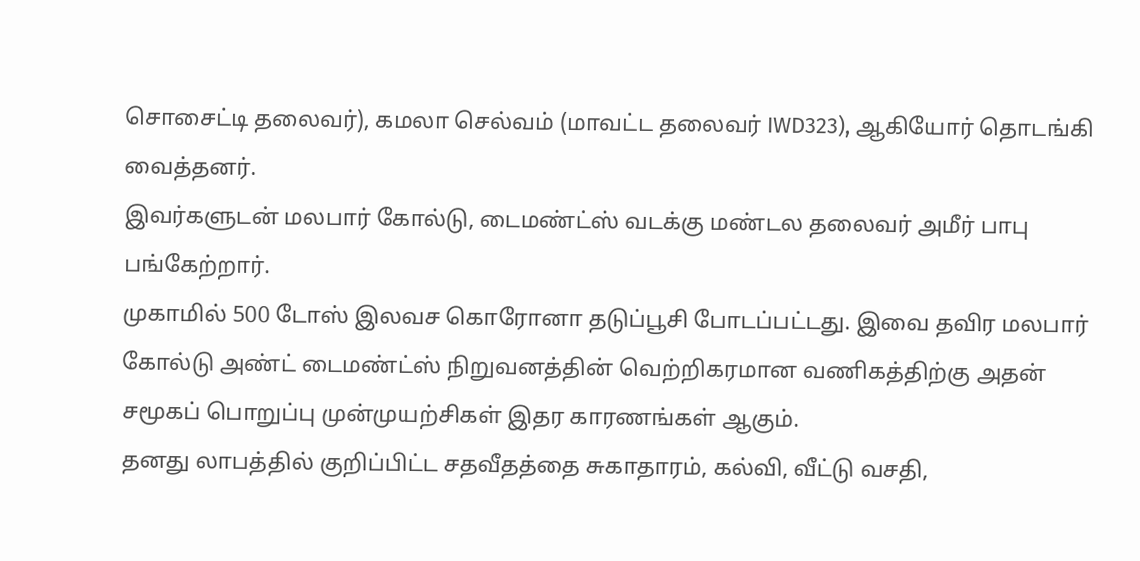சொசைட்டி தலைவர்), கமலா செல்வம் (மாவட்ட தலைவர் IWD323), ஆகியோர் தொடங்கி வைத்தனர்.
இவர்களுடன் மலபார் கோல்டு, டைமண்ட்ஸ் வடக்கு மண்டல தலைவர் அமீர் பாபு பங்கேற்றார்.
முகாமில் 500 டோஸ் இலவச கொரோனா தடுப்பூசி போடப்பட்டது. இவை தவிர மலபார் கோல்டு அண்ட் டைமண்ட்ஸ் நிறுவனத்தின் வெற்றிகரமான வணிகத்திற்கு அதன் சமூகப் பொறுப்பு முன்முயற்சிகள் இதர காரணங்கள் ஆகும்.
தனது லாபத்தில் குறிப்பிட்ட சதவீதத்தை சுகாதாரம், கல்வி, வீட்டு வசதி,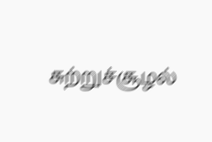சுற்றுச்சூழல்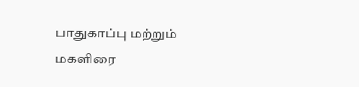பாதுகாப்பு மற்றும் மகளிரை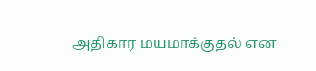அதிகார மயமாக்குதல் என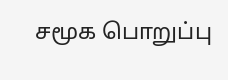சமூக பொறுப்பு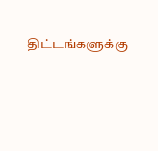திட்டங்களுக்கு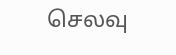செலவு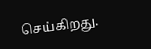செய்கிறது.